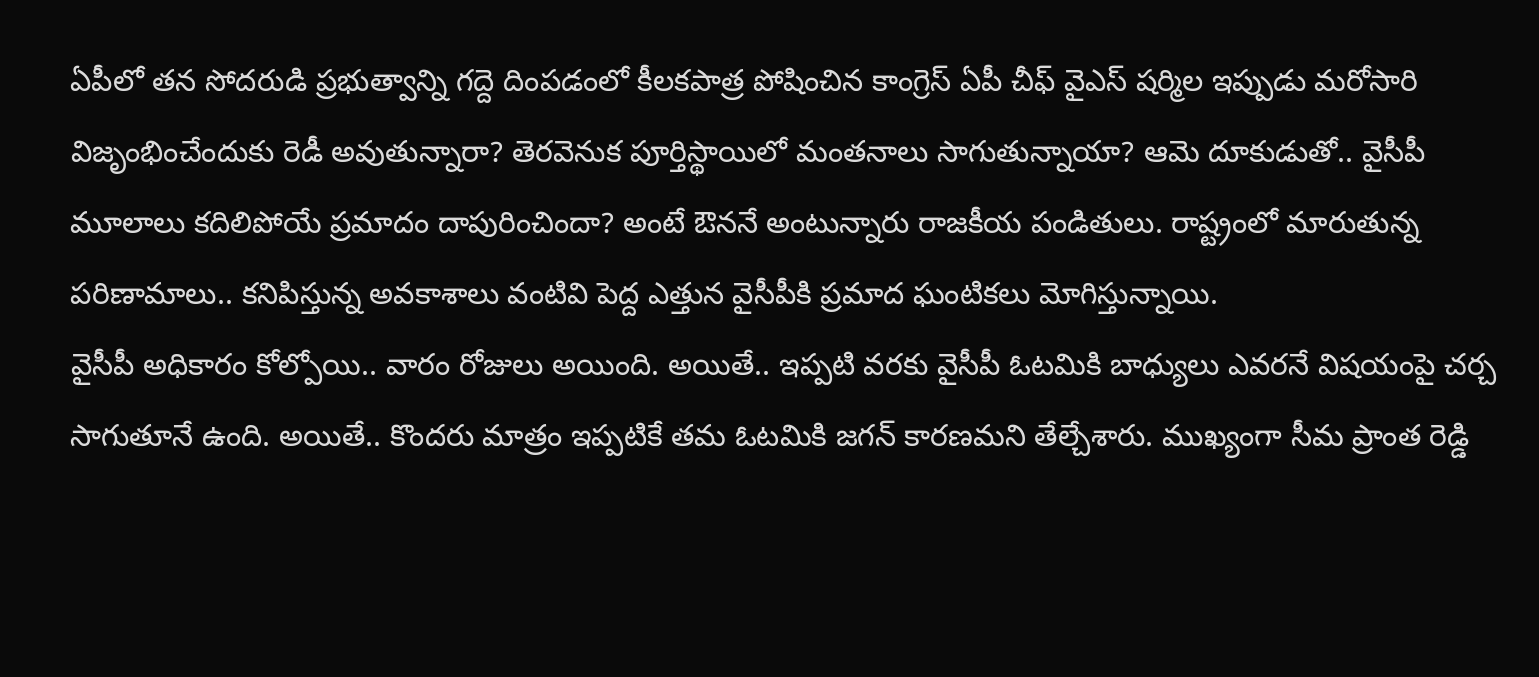ఏపీలో తన సోదరుడి ప్రభుత్వాన్ని గద్దె దింపడంలో కీలకపాత్ర పోషించిన కాంగ్రెస్ ఏపీ చీఫ్ వైఎస్ షర్మిల ఇప్పుడు మరోసారి విజృంభించేందుకు రెడీ అవుతున్నారా? తెరవెనుక పూర్తిస్థాయిలో మంతనాలు సాగుతున్నాయా? ఆమె దూకుడుతో.. వైసీపీ మూలాలు కదిలిపోయే ప్రమాదం దాపురించిందా? అంటే ఔననే అంటున్నారు రాజకీయ పండితులు. రాష్ట్రంలో మారుతున్న పరిణామాలు.. కనిపిస్తున్న అవకాశాలు వంటివి పెద్ద ఎత్తున వైసీపీకి ప్రమాద ఘంటికలు మోగిస్తున్నాయి.
వైసీపీ అధికారం కోల్పోయి.. వారం రోజులు అయింది. అయితే.. ఇప్పటి వరకు వైసీపీ ఓటమికి బాధ్యులు ఎవరనే విషయంపై చర్చ సాగుతూనే ఉంది. అయితే.. కొందరు మాత్రం ఇప్పటికే తమ ఓటమికి జగన్ కారణమని తేల్చేశారు. ముఖ్యంగా సీమ ప్రాంత రెడ్డి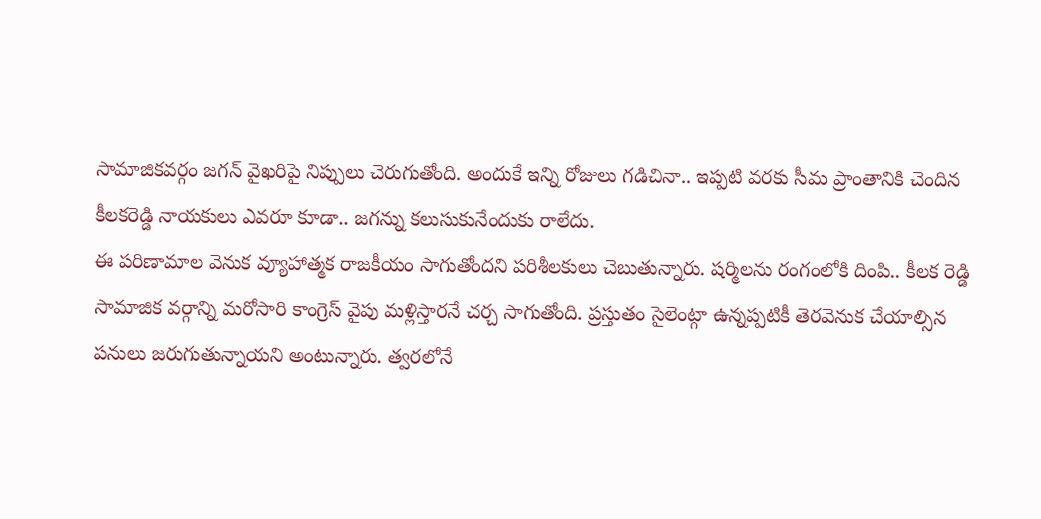సామాజికవర్గం జగన్ వైఖరిపై నిప్పులు చెరుగుతోంది. అందుకే ఇన్ని రోజులు గడిచినా.. ఇప్పటి వరకు సీమ ప్రాంతానికి చెందిన కీలకరెడ్డి నాయకులు ఎవరూ కూడా.. జగన్ను కలుసుకునేందుకు రాలేదు.
ఈ పరిణామాల వెనుక వ్యూహాత్మక రాజకీయం సాగుతోందని పరిశీలకులు చెబుతున్నారు. షర్మిలను రంగంలోకి దింపి.. కీలక రెడ్డి సామాజిక వర్గాన్ని మరోసారి కాంగ్రెస్ వైపు మళ్లిస్తారనే చర్చ సాగుతోంది. ప్రస్తుతం సైలెంట్గా ఉన్నప్పటికీ తెరవెనుక చేయాల్సిన పనులు జరుగుతున్నాయని అంటున్నారు. త్వరలోనే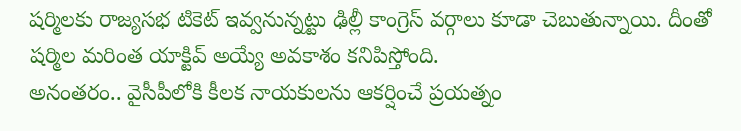షర్మిలకు రాజ్యసభ టికెట్ ఇవ్వనున్నట్టు ఢిల్లీ కాంగ్రెస్ వర్గాలు కూడా చెబుతున్నాయి. దీంతో షర్మిల మరింత యాక్టివ్ అయ్యే అవకాశం కనిపిస్తోంది.
అనంతరం.. వైసీపీలోకి కీలక నాయకులను ఆకర్షించే ప్రయత్నం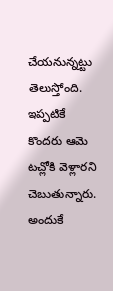చేయనున్నట్టు తెలుస్తోంది. ఇప్పటికే కొందరు ఆమె టచ్లోకి వెళ్లారని చెబుతున్నారు. అందుకే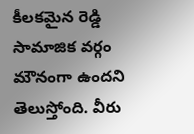కీలకమైన రెడ్డి సామాజిక వర్గం మౌనంగా ఉందని తెలుస్తోంది. వీరు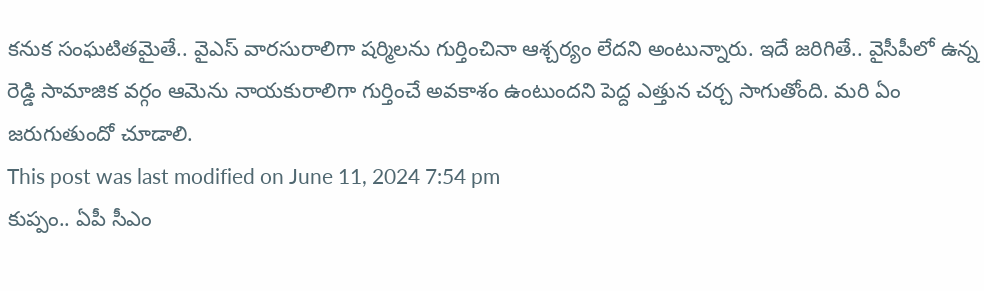కనుక సంఘటితమైతే.. వైఎస్ వారసురాలిగా షర్మిలను గుర్తించినా ఆశ్చర్యం లేదని అంటున్నారు. ఇదే జరిగితే.. వైసీపీలో ఉన్న రెడ్డి సామాజిక వర్గం ఆమెను నాయకురాలిగా గుర్తించే అవకాశం ఉంటుందని పెద్ద ఎత్తున చర్చ సాగుతోంది. మరి ఏం జరుగుతుందో చూడాలి.
This post was last modified on June 11, 2024 7:54 pm
కుప్పం.. ఏపీ సీఎం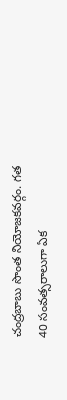చంద్రబాబు సొంత నియోజకవర్గం. గత 40 సంవత్సరాలుగా ఏక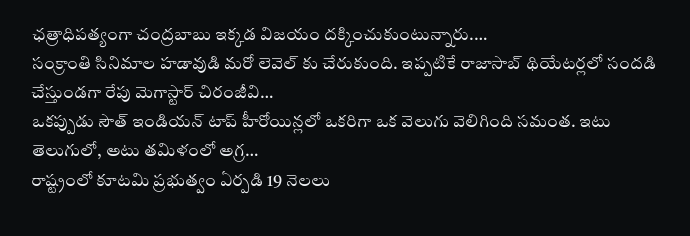ఛత్రాధిపత్యంగా చంద్రబాబు ఇక్కడ విజయం దక్కించుకుంటున్నారు.…
సంక్రాంతి సినిమాల హడావుడి మరో లెవెల్ కు చేరుకుంది. ఇప్పటికే రాజాసాబ్ థియేటర్లలో సందడి చేస్తుండగా రేపు మెగాస్టార్ చిరంజీవి…
ఒకప్పుడు సౌత్ ఇండియన్ టాప్ హీరోయిన్లలో ఒకరిగా ఒక వెలుగు వెలిగింది సమంత. ఇటు తెలుగులో, అటు తమిళంలో అగ్ర…
రాష్ట్రంలో కూటమి ప్రభుత్వం ఏర్పడి 19 నెలలు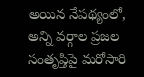అయిన నేపథ్యంలో, అన్ని వర్గాల ప్రజల సంతృప్తిపై మరోసారి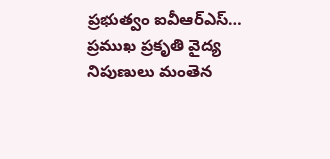ప్రభుత్వం ఐవీఆర్ఎస్…
ప్రముఖ ప్రకృతి వైద్య నిపుణులు మంతెన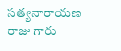సత్యనారాయణ రాజు గారు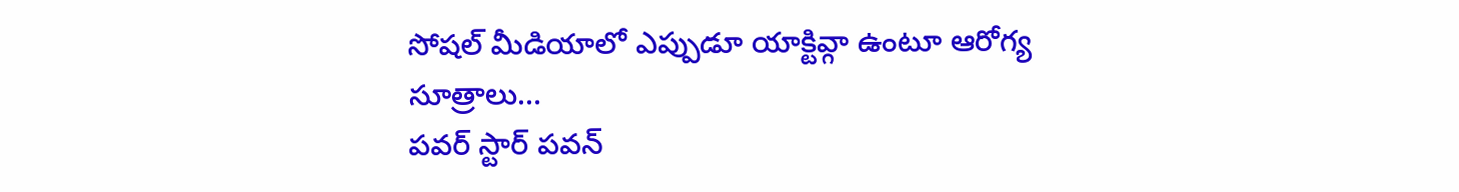సోషల్ మీడియాలో ఎప్పుడూ యాక్టివ్గా ఉంటూ ఆరోగ్య సూత్రాలు…
పవర్ స్టార్ పవన్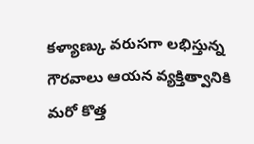కళ్యాణ్కు వరుసగా లభిస్తున్న గౌరవాలు ఆయన వ్యక్తిత్వానికి మరో కొత్త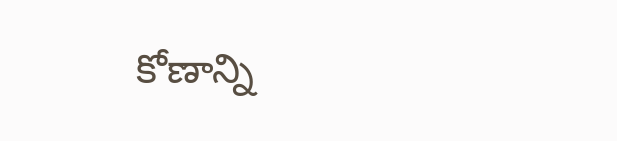కోణాన్ని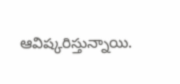ఆవిష్కరిస్తున్నాయి.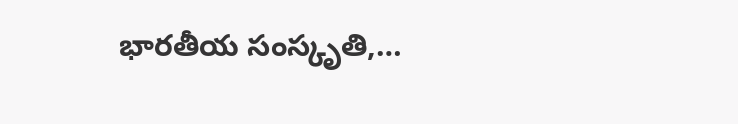భారతీయ సంస్కృతి,…